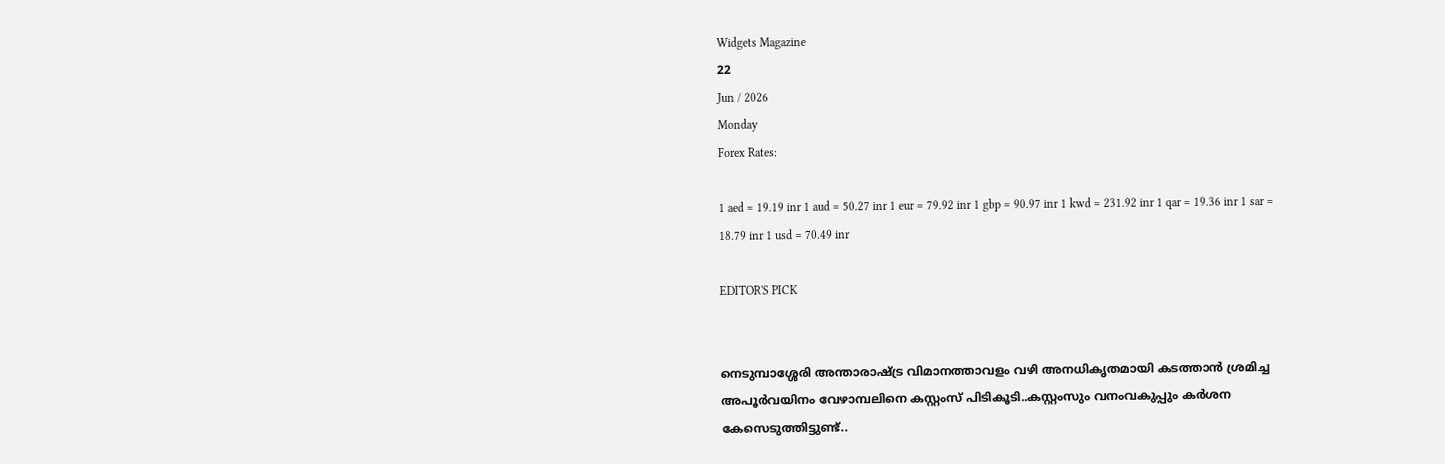Widgets Magazine
22
Jun / 2026
Monday
Forex Rates:

1 aed = 19.19 inr 1 aud = 50.27 inr 1 eur = 79.92 inr 1 gbp = 90.97 inr 1 kwd = 231.92 inr 1 qar = 19.36 inr 1 sar = 18.79 inr 1 usd = 70.49 inr

EDITOR'S PICK


നെടുമ്പാശ്ശേരി അന്താരാഷ്ട്ര വിമാനത്താവളം വഴി അനധികൃതമായി കടത്താൻ ശ്രമിച്ച അപൂർവയിനം വേഴാമ്പലിനെ കസ്റ്റംസ് പിടികൂടി..കസ്റ്റംസും വനംവകുപ്പും കർശന കേസെടുത്തിട്ടുണ്ട്..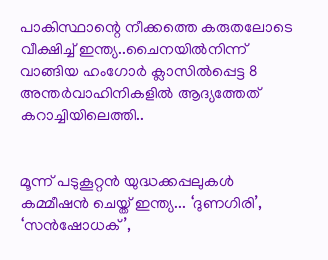പാകിസ്ഥാന്റെ നീക്കത്തെ കരുതലോടെ വീക്ഷിച്ച് ഇന്ത്യ..ചൈനയിൽനിന്ന് വാങ്ങിയ ഹംഗോർ ക്ലാസിൽപ്പെട്ട 8 അന്തർവാഹിനികളിൽ ആദ്യത്തേത് കറാച്ചിയിലെത്തി..


മൂന്ന് പടുകൂറ്റൻ യുദ്ധക്കപ്പലുകൾ കമ്മീഷൻ ചെയ്ത് ഇന്ത്യ... ‘ദുണഗിരി’, ‘സൻഷോധക്’,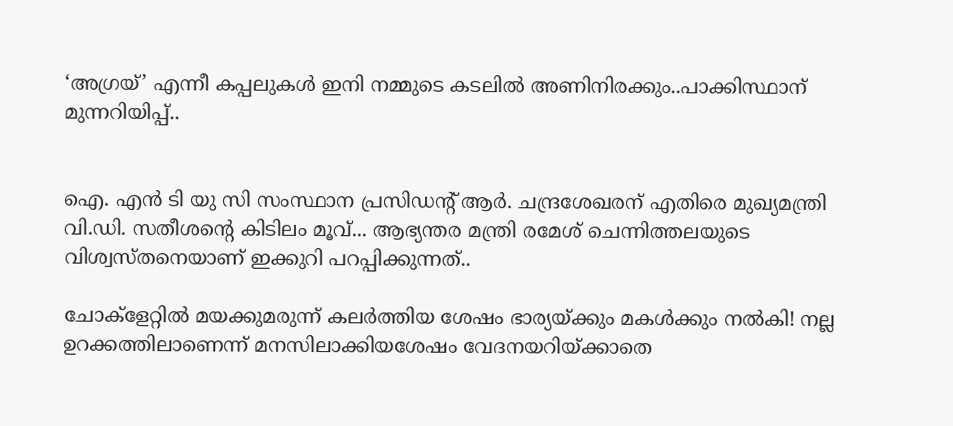‘അഗ്രയ്’ എന്നീ കപ്പലുകൾ ഇനി നമ്മുടെ കടലിൽ അണിനിരക്കും..പാക്കിസ്ഥാന് മുന്നറിയിപ്പ്..


ഐ. എൻ ടി യു സി സംസ്ഥാന പ്രസിഡന്റ് ആർ. ചന്ദ്രശേഖരന് എതിരെ മുഖ്യമന്ത്രി വി.ഡി. സതീശന്റെ കിടിലം മൂവ്... ആഭ്യന്തര മന്ത്രി രമേശ് ചെന്നിത്തലയുടെ വിശ്വസ്തനെയാണ് ഇക്കുറി പറപ്പിക്കുന്നത്..

ചോക്ളേറ്റിൽ മയക്കുമരുന്ന് കലർത്തിയ ശേഷം ഭാര്യയ്ക്കും മകൾക്കും നൽകി! നല്ല ഉറക്കത്തിലാണെന്ന് മനസിലാക്കിയശേഷം വേദനയറിയ്ക്കാതെ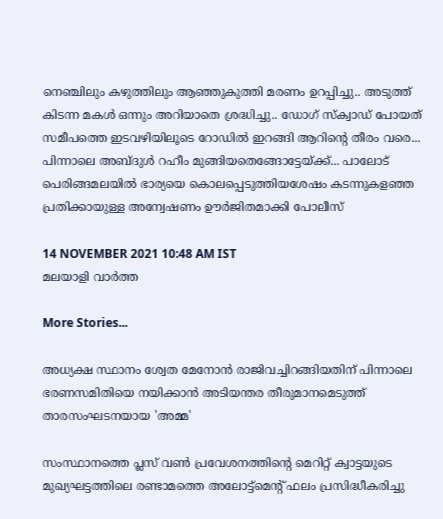നെഞ്ചിലും കഴുത്തിലും ആഞ്ഞുകുത്തി മരണം ഉറപ്പിച്ചു.. അടുത്ത് കിടന്ന മകൾ ഒന്നും അറിയാതെ ശ്രദ്ധിച്ചു.. ഡോഗ് സ്‌ക്വാഡ് പോയത് സമീപത്തെ ഇടവഴിയിലൂടെ റോഡിൽ ഇറങ്ങി ആറിന്റെ തീരം വരെ... പിന്നാലെ അബ്ദുള്‍ റഹീം മുങ്ങിയതെങ്ങോട്ടേയ്ക്ക്... പാലോട് പെരിങ്ങമലയില്‍ ഭാര്യയെ കൊലപ്പെടുത്തിയശേഷം കടന്നുകളഞ്ഞ പ്രതിക്കായുള്ള അന്വേഷണം ഊർജിതമാക്കി പോലീസ്

14 NOVEMBER 2021 10:48 AM IST
മലയാളി വാര്‍ത്ത

More Stories...

അധ്യക്ഷ സ്ഥാനം ശ്വേത മേനോൻ രാജിവച്ചിറങ്ങിയതിന് പിന്നാലെ ഭരണസമിതിയെ നയിക്കാൻ അടിയന്തര തീരുമാനമെടുത്ത് താരസംഘടനയായ 'അമ്മ'

സംസ്ഥാനത്തെ പ്ലസ് വൺ പ്രവേശനത്തിന്റെ മെറിറ്റ് ക്വാട്ടയുടെ മുഖ്യഘട്ടത്തിലെ രണ്ടാമത്തെ അലോട്ട്മെൻ്റ് ഫലം പ്രസിദ്ധീകരിച്ചു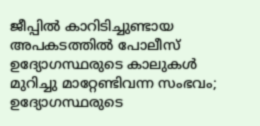ജീപ്പിൽ കാറിടിച്ചുണ്ടായ അപകടത്തിൽ പോലീസ് ഉദ്യോഗസ്ഥരുടെ കാലുകൾ മുറിച്ചു മാറ്റേണ്ടിവന്ന സംഭവം; ഉദ്യോഗസ്ഥരുടെ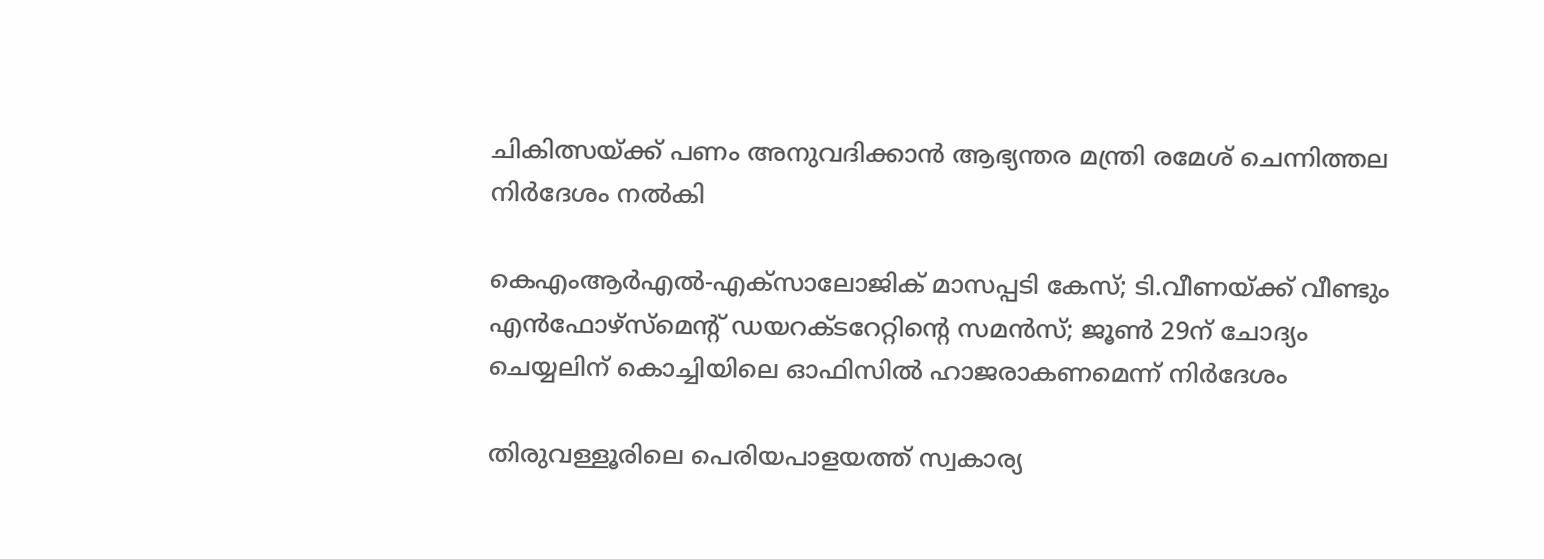ചികിത്സയ്ക്ക് പണം അനുവദിക്കാൻ ആഭ്യന്തര മന്ത്രി രമേശ്‌ ചെന്നിത്തല നിർദേശം നൽകി

കെഎംആർഎൽ-എക്‌സാലോജിക് മാസപ്പടി കേസ്; ടി.വീണയ്ക്ക് വീണ്ടും എൻഫോഴ്സ്മെന്റ് ഡയറക്ടറേറ്റിന്റെ സമൻസ്; ജൂൺ 29ന് ചോദ്യം ചെയ്യലിന് കൊച്ചിയിലെ ഓഫിസിൽ ഹാജരാകണമെന്ന് നിർദേശം

തിരുവള്ളൂരിലെ പെരിയപാളയത്ത് സ്വകാര്യ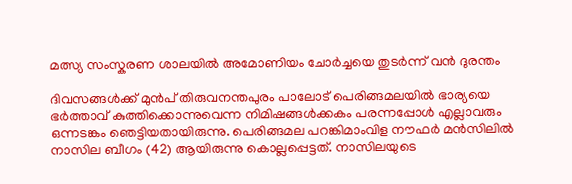മത്സ്യ സംസ്കരണ ശാലയിൽ അമോണിയം ചോർച്ചയെ തുടർന്ന് വൻ ദുരന്തം

ദിവസങ്ങൾക്ക് മുൻപ് തിരുവനന്തപുരം പാലോട് പെരിങ്ങമലയില്‍ ഭാര്യയെ ഭര്‍ത്താവ് കുത്തിക്കൊന്നുവെന്ന നിമിഷങ്ങൾക്കകം പരന്നപ്പോൾ എല്ലാവരും ഒന്നടങ്കം ഞെട്ടിയതായിരുന്നു. പെരിങ്ങമല പറങ്കിമാംവിള നൗഫര്‍ മന്‍സിലില്‍ നാസില ബീഗം (42) ആയിരുന്നു കൊല്ലപ്പെട്ടത്. നാസിലയുടെ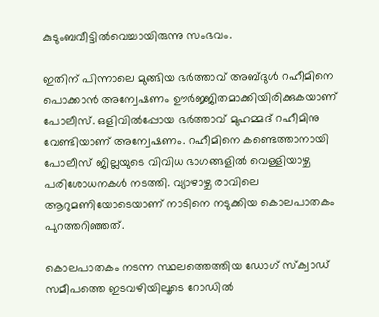കുടുംബവീട്ടില്‍വെച്ചായിരുന്നു സംഭവം.

ഇതിന് പിന്നാലെ മുങ്ങിയ ഭര്‍ത്താവ് അബ്ദുള്‍ റഹീമിനെ പൊക്കാൻ അന്വേഷണം ഊർജ്ജിതമാക്കിയിരിക്കുകയാണ് പോലീസ്. ഒളിവിൽപ്പോയ ഭർത്താവ് മുഹമ്മദ് റഹീമിനു വേണ്ടിയാണ് അന്വേഷണം. റഹീമിനെ കണ്ടെത്താനായി പോലീസ് ജില്ലയുടെ വിവിധ ഭാഗങ്ങളിൽ വെള്ളിയാഴ്ച പരിശോധനകൾ നടത്തി. വ്യാഴാഴ്ച രാവിലെ ആറുമണിയോടെയാണ് നാടിനെ നടുക്കിയ കൊലപാതകം പുറത്തറിഞ്ഞത്.

കൊലപാതകം നടന്ന സ്ഥലത്തെത്തിയ ഡോഗ് സ്‌ക്വാഡ് സമീപത്തെ ഇടവഴിയിലൂടെ റോഡിൽ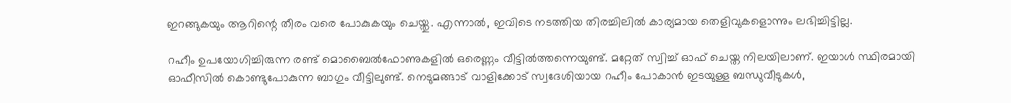ഇറങ്ങുകയും ആറിന്റെ തീരം വരെ പോകുകയും ചെയ്തു. എന്നാൽ, ഇവിടെ നടത്തിയ തിരച്ചിലിൽ കാര്യമായ തെളിവുകളൊന്നും ലഭിച്ചിട്ടില്ല.

റഹീം ഉപയോഗിച്ചിരുന്ന രണ്ട് മൊബൈൽഫോണുകളിൽ ഒരെണ്ണം വീട്ടിൽത്തന്നെയുണ്ട്. മറ്റേത് സ്വിച്ച് ഓഫ് ചെയ്ത നിലയിലാണ്. ഇയാൾ സ്ഥിരമായി ഓഫീസിൽ കൊണ്ടുപോകുന്ന ബാഗും വീട്ടിലുണ്ട്. നെടുമങ്ങാട് വാളിക്കോട് സ്വദേശിയായ റഹീം പോകാൻ ഇടയുള്ള ബന്ധുവീടുകൾ,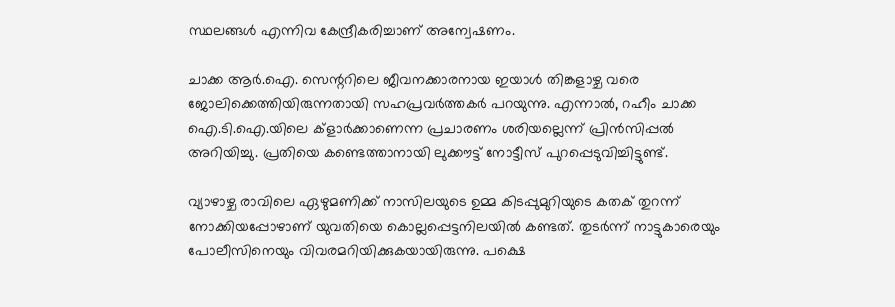സ്ഥലങ്ങൾ എന്നിവ കേന്ദ്രീകരിച്ചാണ് അന്വേഷണം.

ചാക്ക ആർ.ഐ. സെന്ററിലെ ജീവനക്കാരനായ ഇയാൾ തിങ്കളാഴ്ച വരെ ജോലിക്കെത്തിയിരുന്നതായി സഹപ്രവർത്തകർ പറയുന്നു. എന്നാൽ, റഹീം ചാക്ക ഐ.ടി.ഐ.യിലെ ക്ളാർക്കാണെന്ന പ്രചാരണം ശരിയല്ലെന്ന്‌ പ്രിൻസിപ്പൽ അറിയിച്ചു. പ്രതിയെ കണ്ടെത്താനായി ലുക്കൗട്ട് നോട്ടീസ് പുറപ്പെടുവിച്ചിട്ടുണ്ട്.

വ്യാഴാഴ്ച രാവിലെ ഏഴുമണിക്ക് നാസിലയുടെ ഉമ്മ കിടപ്പുമുറിയുടെ കതക് തുറന്ന് നോക്കിയപ്പോഴാണ് യുവതിയെ കൊല്ലപ്പെട്ടനിലയില്‍ കണ്ടത്. തുടര്‍ന്ന് നാട്ടുകാരെയും പോലീസിനെയും വിവരമറിയിക്കുകയായിരുന്നു. പക്ഷെ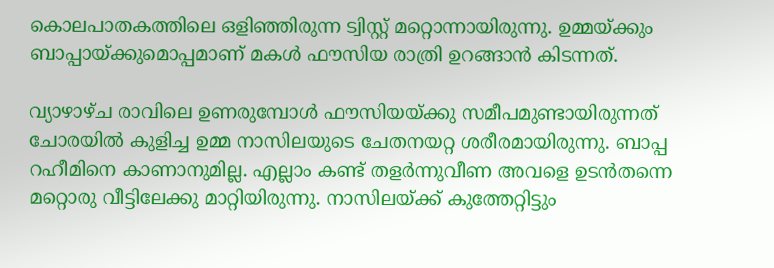കൊലപാതകത്തിലെ ഒളിഞ്ഞിരുന്ന ട്വിസ്റ്റ് മറ്റൊന്നായിരുന്നു. ഉമ്മയ്ക്കും ബാപ്പായ്ക്കുമൊപ്പമാണ് മകൾ ഫൗസിയ രാത്രി ഉറങ്ങാന്‍ കിടന്നത്.

വ്യാഴാഴ്ച രാവിലെ ഉണരുമ്പോള്‍ ഫൗസിയയ്ക്കു സമീപമുണ്ടായിരുന്നത് ചോരയില്‍ കുളിച്ച ഉമ്മ നാസിലയുടെ ചേതനയറ്റ ശരീരമായിരുന്നു. ബാപ്പ റഹീമിനെ കാണാനുമില്ല. എല്ലാം കണ്ട് തളര്‍ന്നുവീണ അവളെ ഉടന്‍തന്നെ മറ്റൊരു വീട്ടിലേക്കു മാറ്റിയിരുന്നു. നാസിലയ്ക്ക് കുത്തേറ്റിട്ടും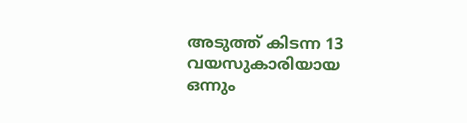അടുത്ത് കിടന്ന 13 വയസുകാരിയായ ഒന്നും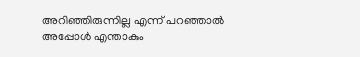അറിഞ്ഞിരുന്നില്ല എന്ന് പറഞ്ഞാൽ അപ്പോൾ എന്താകും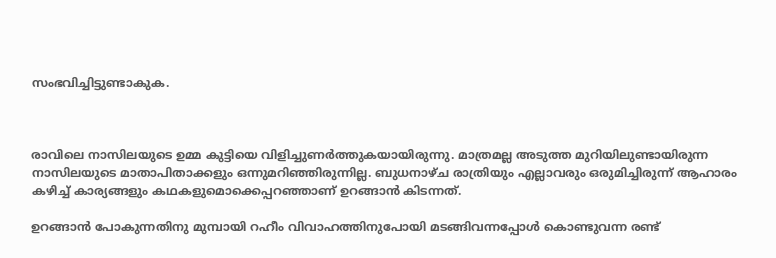സംഭവിച്ചിട്ടുണ്ടാകുക.



രാവിലെ നാസിലയുടെ ഉമ്മ കുട്ടിയെ വിളിച്ചുണര്‍ത്തുകയായിരുന്നു. മാത്രമല്ല അടുത്ത മുറിയിലുണ്ടായിരുന്ന നാസിലയുടെ മാതാപിതാക്കളും ഒന്നുമറിഞ്ഞിരുന്നില്ല. ബുധനാഴ്ച രാത്രിയും എല്ലാവരും ഒരുമിച്ചിരുന്ന് ആഹാരം കഴിച്ച് കാര്യങ്ങളും കഥകളുമൊക്കെപ്പറഞ്ഞാണ് ഉറങ്ങാന്‍ കിടന്നത്.

ഉറങ്ങാന്‍ പോകുന്നതിനു മുമ്പായി റഹീം വിവാഹത്തിനുപോയി മടങ്ങിവന്നപ്പോള്‍ കൊണ്ടുവന്ന രണ്ട്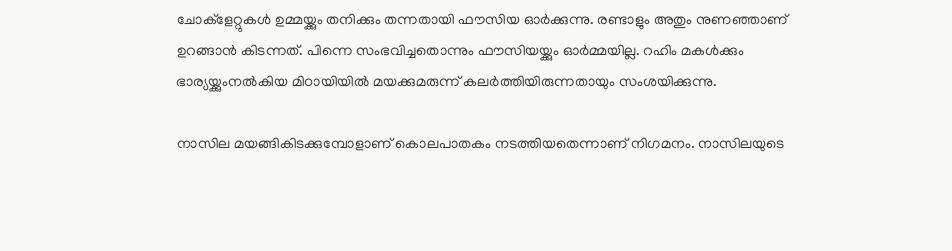ചോക്‌ളേറ്റുകള്‍ ഉമ്മയ്ക്കും തനിക്കും തന്നതായി ഫൗസിയ ഓര്‍ക്കുന്നു. രണ്ടാളും അതും നുണഞ്ഞാണ് ഉറങ്ങാന്‍ കിടന്നത്. പിന്നെ സംഭവിച്ചതൊന്നും ഫൗസിയയ്ക്കും ഓര്‍മ്മയില്ല. റഹിം മകള്‍ക്കും ഭാര്യയ്ക്കുംനൽകിയ മിഠായിയില്‍ മയക്കുമരുന്ന് കലര്‍ത്തിയിരുന്നതായും സംശയിക്കുന്നു.

നാസില മയങ്ങികിടക്കുമ്പോളാണ് കൊലപാതകം നടത്തിയതെന്നാണ് നിഗമനം. നാസിലയുടെ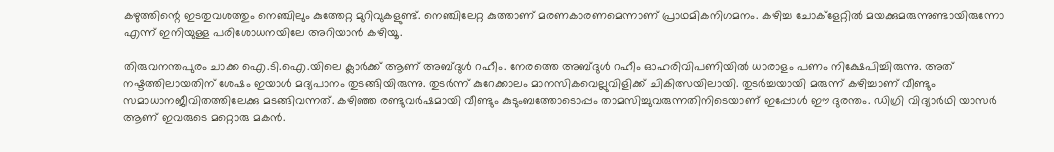കഴുത്തിന്റെ ഇടതുവശത്തും നെഞ്ചിലും കുത്തേറ്റ മുറിവുകളുണ്ട്. നെഞ്ചിലേറ്റ കുത്താണ് മരണകാരണമെന്നാണ് പ്രാഥമികനിഗമനം. കഴിച്ച ചോക്‌ളേറ്റില്‍ മയക്കുമരുന്നുണ്ടായിരുന്നോ എന്ന് ഇനിയുള്ള പരിശോധനയിലേ അറിയാന്‍ കഴിയൂ.

തിരുവനന്തപുരം ചാക്ക ഐ.ടി.ഐ.യിലെ ക്ലാര്‍ക്ക് ആണ് അബ്ദുള്‍ റഹീം. നേരത്തെ അബ്ദുള്‍ റഹീം ഓഹരിവിപണിയില്‍ ധാരാളം പണം നിക്ഷേപിച്ചിരുന്നു. അത് നഷ്ടത്തിലായതിന് ശേഷം ഇയാള്‍ മദ്യപാനം തുടങ്ങിയിരുന്നു. തുടര്‍ന്ന് കുറേക്കാലം മാനസികവെല്ലുവിളിക്ക് ചികിത്സയിലായി. തുടര്‍ച്ചയായി മരുന്ന് കഴിച്ചാണ് വീണ്ടും സമാധാനജീവിതത്തിലേക്കു മടങ്ങിവന്നത്. കഴിഞ്ഞ രണ്ടുവര്‍ഷമായി വീണ്ടും കുടുംബത്തോടൊപ്പം താമസിച്ചുവരുന്നതിനിടെയാണ് ഇപ്പോള്‍ ഈ ദുരന്തം. ഡിഗ്രി വിദ്യാര്‍ഥി യാസര്‍ ആണ് ഇവരുടെ മറ്റൊരു മകന്‍.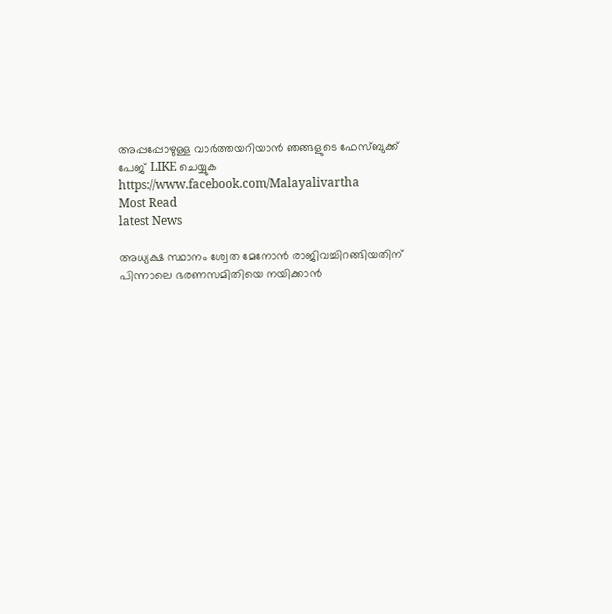അപ്പപ്പോഴുള്ള വാര്‍ത്തയറിയാന്‍ ഞങ്ങളുടെ ഫേസ്‌ബുക്ക്‌ പേജ് LIKE ചെയ്യുക
https://www.facebook.com/Malayalivartha
Most Read
latest News

അധ്യക്ഷ സ്ഥാനം ശ്വേത മേനോൻ രാജിവച്ചിറങ്ങിയതിന് പിന്നാലെ ഭരണസമിതിയെ നയിക്കാൻ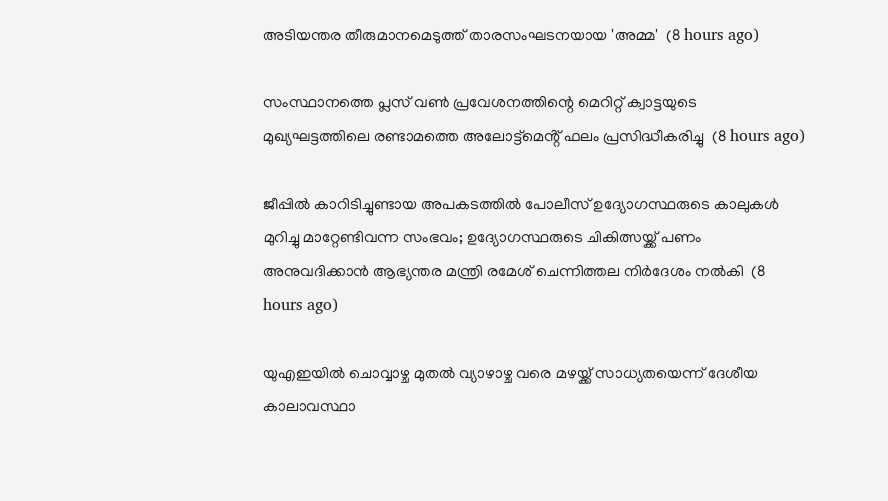അടിയന്തര തീരുമാനമെടുത്ത് താരസംഘടനയായ 'അമ്മ'  (8 hours ago)

സംസ്ഥാനത്തെ പ്ലസ് വൺ പ്രവേശനത്തിന്റെ മെറിറ്റ് ക്വാട്ടയുടെ മുഖ്യഘട്ടത്തിലെ രണ്ടാമത്തെ അലോട്ട്മെൻ്റ് ഫലം പ്രസിദ്ധീകരിച്ചു  (8 hours ago)

ജീപ്പിൽ കാറിടിച്ചുണ്ടായ അപകടത്തിൽ പോലീസ് ഉദ്യോഗസ്ഥരുടെ കാലുകൾ മുറിച്ചു മാറ്റേണ്ടിവന്ന സംഭവം; ഉദ്യോഗസ്ഥരുടെ ചികിത്സയ്ക്ക് പണം അനുവദിക്കാൻ ആഭ്യന്തര മന്ത്രി രമേശ്‌ ചെന്നിത്തല നിർദേശം നൽകി  (8 hours ago)

യുഎഇയിൽ ചൊവ്വാഴ്ച മുതൽ വ്യാഴാഴ്ച വരെ മഴയ്ക്ക് സാധ്യതയെന്ന് ദേശീയ കാലാവസ്ഥാ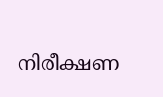നിരീക്ഷണ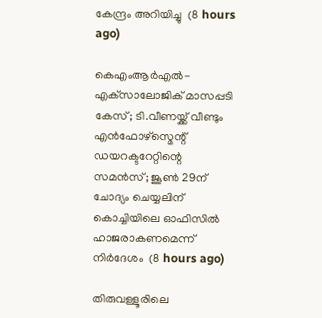കേന്ദ്രം അറിയിച്ചു  (8 hours ago)

കെഎംആർഎൽ-എക്‌സാലോജിക് മാസപ്പടി കേസ്; ടി.വീണയ്ക്ക് വീണ്ടും എൻഫോഴ്സ്മെന്റ് ഡയറക്ടറേറ്റിന്റെ സമൻസ്; ജൂൺ 29ന് ചോദ്യം ചെയ്യലിന് കൊച്ചിയിലെ ഓഫിസിൽ ഹാജരാകണമെന്ന് നിർദേശം  (8 hours ago)

തിരുവള്ളൂരിലെ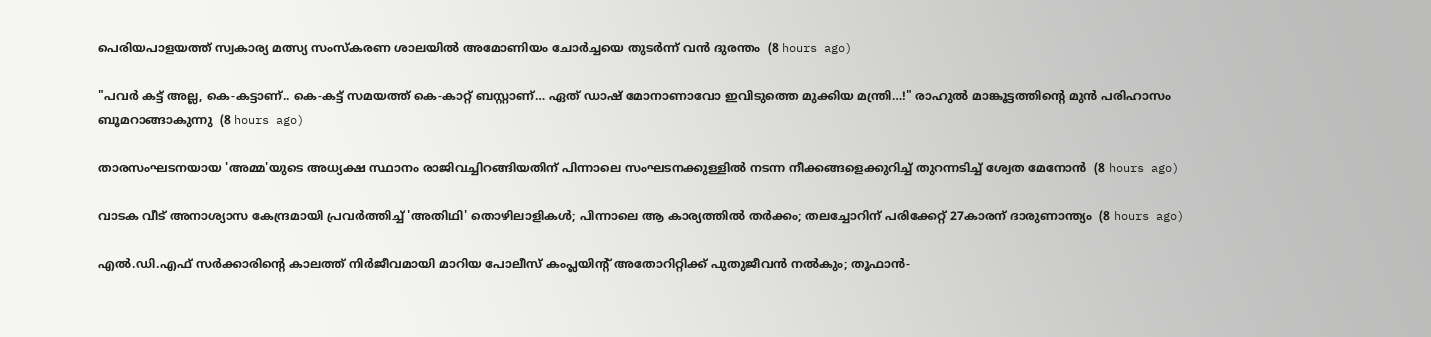പെരിയപാളയത്ത് സ്വകാര്യ മത്സ്യ സംസ്കരണ ശാലയിൽ അമോണിയം ചോർച്ചയെ തുടർന്ന് വൻ ദുരന്തം  (8 hours ago)

"പവർ കട്ട് അല്ല, കെ-കട്ടാണ്.. കെ-കട്ട് സമയത്ത് കെ-കാറ്റ് ബസ്റ്റാണ്… ഏത് ഡാഷ് മോനാണാവോ ഇവിടുത്തെ മുക്കിയ മന്ത്രി…!" രാഹുൽ മാങ്കൂട്ടത്തിന്റെ മുൻ പരിഹാസം ബൂമറാങ്ങാകുന്നു  (8 hours ago)

താരസംഘടനയായ 'അമ്മ'യുടെ അധ്യക്ഷ സ്ഥാനം രാജിവച്ചിറങ്ങിയതിന് പിന്നാലെ സംഘടനക്കുള്ളിൽ നടന്ന നീക്കങ്ങളെക്കുറിച്ച് തുറന്നടിച്ച് ശ്വേത മേനോൻ  (8 hours ago)

വാടക വീട് അനാശ്യാസ കേന്ദ്രമായി പ്രവർത്തിച്ച് 'അതിഥി' തൊഴിലാളികൾ; പിന്നാലെ ആ കാര്യത്തിൽ തർക്കം; തലച്ചോറിന് പരിക്കേറ്റ് 27കാരന് ദാരുണാന്ത്യം  (8 hours ago)

എല്‍.ഡി.എഫ് സര്‍ക്കാരിന്റെ കാലത്ത് നിര്‍ജീവമായി മാറിയ പോലീസ് കംപ്ലയിന്റ് അതോറിറ്റിക്ക് പുതുജീവന്‍ നല്‍കും; തൂഫാന്‍-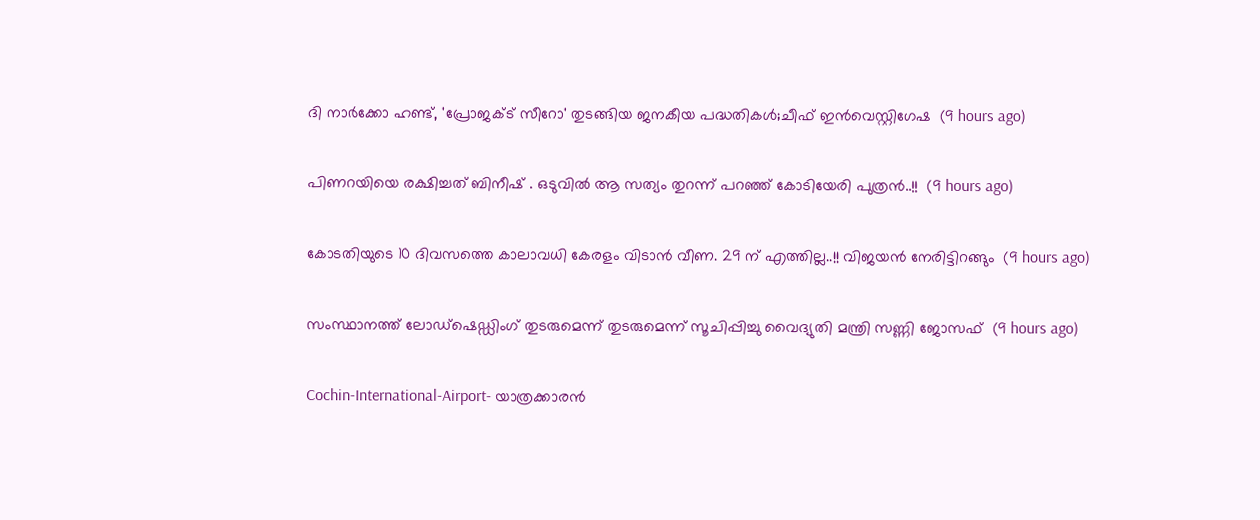ദി നാര്‍ക്കോ ഹണ്ട്, 'പ്രോജക്ട് സീറോ' തുടങ്ങിയ ജനകീയ പദ്ധതികള്‍;ചീഫ് ഇന്‍വെസ്റ്റിഗേഷ  (9 hours ago)

പിണറയിയെ രക്ഷിച്ചത് ബിനീഷ് . ഒടുവിൽ ആ സത്യം തുറന്ന് പറഞ്ഞ് കോടിയേരി പുത്രൻ..!!  (9 hours ago)

കോടതിയുടെ 10 ദിവസത്തെ കാലാവധി കേരളം വിടാൻ വീണ. 29 ന് എത്തില്ല..!! വിജയൻ നേരിട്ടിറങ്ങും  (9 hours ago)

സംസ്ഥാനത്ത് ലോഡ്‌ഷെഡ്ഡിംഗ് തുടരുമെന്ന് തുടരുമെന്ന് സൂചിപ്പിച്ചു വൈദ്യുതി മന്ത്രി സണ്ണി ജോസഫ്  (9 hours ago)

Cochin-International-Airport- യാത്രക്കാരൻ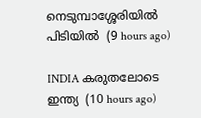നെടുമ്പാശ്ശേരിയിൽ പിടിയിൽ  (9 hours ago)

INDIA കരുതലോടെ ഇന്ത്യ  (10 hours ago)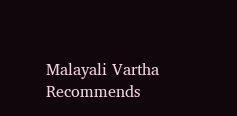Malayali Vartha Recommends